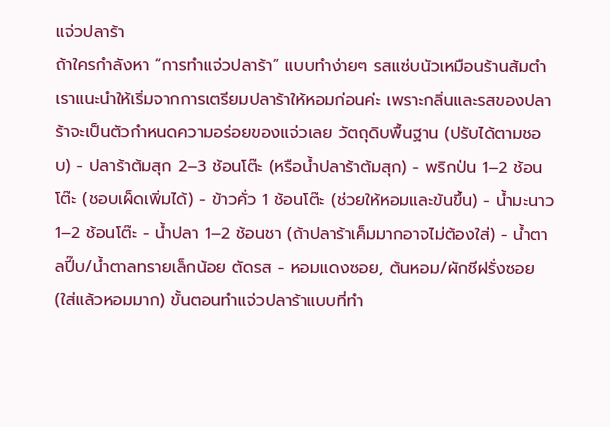แจ่วปลาร้า
ถ้าใครกำลังหา “การทำแจ่วปลาร้า” แบบทำง่ายๆ รสแซ่บนัวเหมือนร้านส้มตำ เราแนะนำให้เริ่มจากการเตรียมปลาร้าให้หอมก่อนค่ะ เพราะกลิ่นและรสของปลาร้าจะเป็นตัวกำหนดความอร่อยของแจ่วเลย วัตถุดิบพื้นฐาน (ปรับได้ตามชอบ) - ปลาร้าต้มสุก 2–3 ช้อนโต๊ะ (หรือน้ำปลาร้าต้มสุก) - พริกป่น 1–2 ช้อนโต๊ะ (ชอบเผ็ดเพิ่มได้) - ข้าวคั่ว 1 ช้อนโต๊ะ (ช่วยให้หอมและข้นขึ้น) - น้ำมะนาว 1–2 ช้อนโต๊ะ - น้ำปลา 1–2 ช้อนชา (ถ้าปลาร้าเค็มมากอาจไม่ต้องใส่) - น้ำตาลปี๊บ/น้ำตาลทรายเล็กน้อย ตัดรส - หอมแดงซอย, ต้นหอม/ผักชีฝรั่งซอย (ใส่แล้วหอมมาก) ขั้นตอนทำแจ่วปลาร้าแบบที่ทำ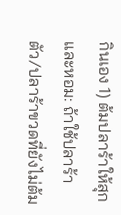กินเอง 1) ต้มปลาร้าให้สุกและหอม: ถ้าใช้ปลาร้าตัว/ปลาร้าขวดที่ยังไม่ต้ม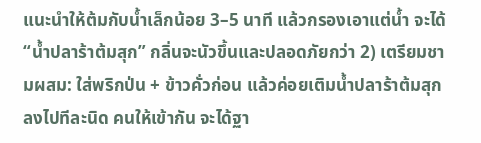แนะนำให้ต้มกับน้ำเล็กน้อย 3–5 นาที แล้วกรองเอาแต่น้ำ จะได้ “น้ำปลาร้าต้มสุก” กลิ่นจะนัวขึ้นและปลอดภัยกว่า 2) เตรียมชามผสม: ใส่พริกป่น + ข้าวคั่วก่อน แล้วค่อยเติมน้ำปลาร้าต้มสุกลงไปทีละนิด คนให้เข้ากัน จะได้ฐา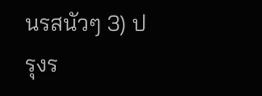นรสนัวๆ 3) ปรุงร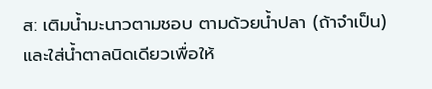ส: เติมน้ำมะนาวตามชอบ ตามด้วยน้ำปลา (ถ้าจำเป็น) และใส่น้ำตาลนิดเดียวเพื่อให้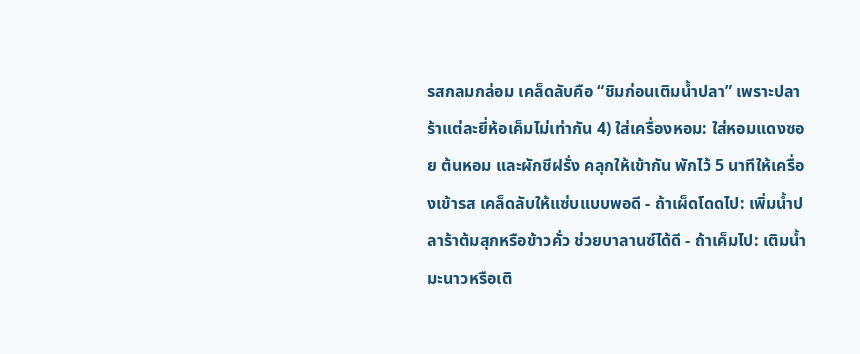รสกลมกล่อม เคล็ดลับคือ “ชิมก่อนเติมน้ำปลา” เพราะปลาร้าแต่ละยี่ห้อเค็มไม่เท่ากัน 4) ใส่เครื่องหอม: ใส่หอมแดงซอย ต้นหอม และผักชีฝรั่ง คลุกให้เข้ากัน พักไว้ 5 นาทีให้เครื่องเข้ารส เคล็ดลับให้แซ่บแบบพอดี - ถ้าเผ็ดโดดไป: เพิ่มน้ำปลาร้าต้มสุกหรือข้าวคั่ว ช่วยบาลานซ์ได้ดี - ถ้าเค็มไป: เติมน้ำมะนาวหรือเติ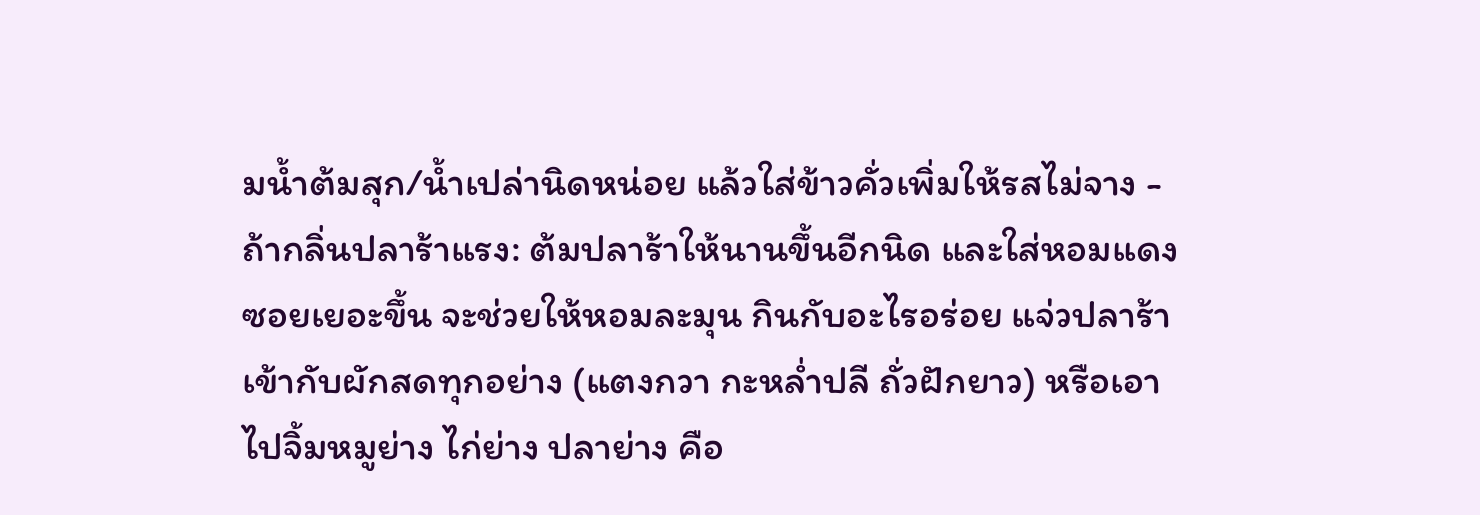มน้ำต้มสุก/น้ำเปล่านิดหน่อย แล้วใส่ข้าวคั่วเพิ่มให้รสไม่จาง - ถ้ากลิ่นปลาร้าแรง: ต้มปลาร้าให้นานขึ้นอีกนิด และใส่หอมแดงซอยเยอะขึ้น จะช่วยให้หอมละมุน กินกับอะไรอร่อย แจ่วปลาร้าเข้ากับผักสดทุกอย่าง (แตงกวา กะหล่ำปลี ถั่วฝักยาว) หรือเอาไปจิ้มหมูย่าง ไก่ย่าง ปลาย่าง คือ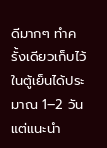ดีมากๆ ทำครั้งเดียวเก็บไว้ในตู้เย็นได้ประมาณ 1–2 วัน แต่แนะนำ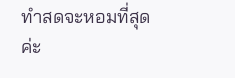ทำสดจะหอมที่สุดค่ะ